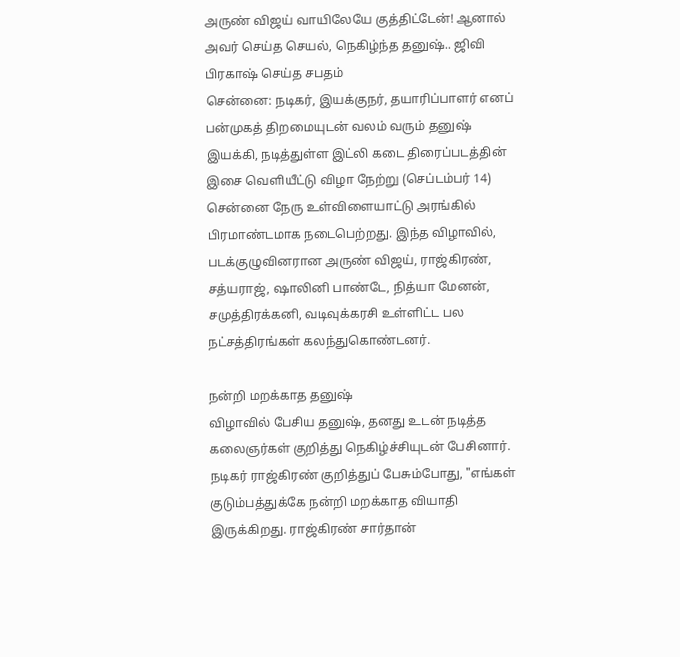அருண் விஜய் வாயிலேயே குத்திட்டேன்! ஆனால் அவர் செய்த செயல், நெகிழ்ந்த தனுஷ்.. ஜிவி பிரகாஷ் செய்த சபதம்
சென்னை: நடிகர், இயக்குநர், தயாரிப்பாளர் எனப் பன்முகத் திறமையுடன் வலம் வரும் தனுஷ் இயக்கி, நடித்துள்ள இட்லி கடை திரைப்படத்தின் இசை வெளியீட்டு விழா நேற்று (செப்டம்பர் 14) சென்னை நேரு உள்விளையாட்டு அரங்கில் பிரமாண்டமாக நடைபெற்றது. இந்த விழாவில், படக்குழுவினரான அருண் விஜய், ராஜ்கிரண், சத்யராஜ், ஷாலினி பாண்டே, நித்யா மேனன், சமுத்திரக்கனி, வடிவுக்கரசி உள்ளிட்ட பல நட்சத்திரங்கள் கலந்துகொண்டனர்.

நன்றி மறக்காத தனுஷ்
விழாவில் பேசிய தனுஷ், தனது உடன் நடித்த கலைஞர்கள் குறித்து நெகிழ்ச்சியுடன் பேசினார். நடிகர் ராஜ்கிரண் குறித்துப் பேசும்போது, "எங்கள் குடும்பத்துக்கே நன்றி மறக்காத வியாதி இருக்கிறது. ராஜ்கிரண் சார்தான்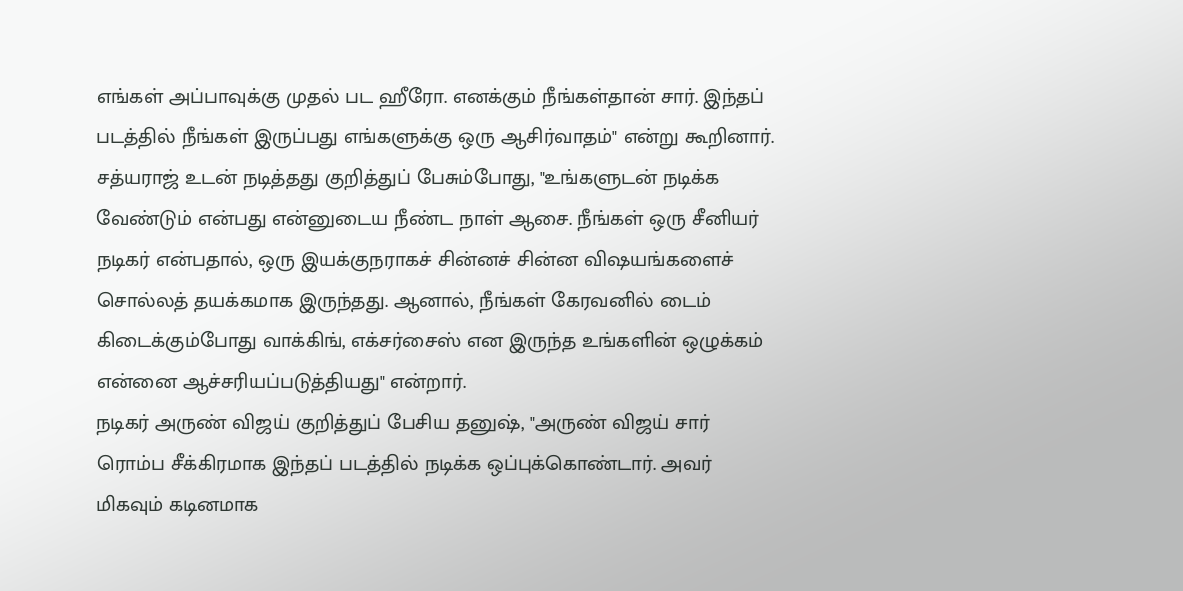எங்கள் அப்பாவுக்கு முதல் பட ஹீரோ. எனக்கும் நீங்கள்தான் சார். இந்தப் படத்தில் நீங்கள் இருப்பது எங்களுக்கு ஒரு ஆசிர்வாதம்" என்று கூறினார்.
சத்யராஜ் உடன் நடித்தது குறித்துப் பேசும்போது, "உங்களுடன் நடிக்க வேண்டும் என்பது என்னுடைய நீண்ட நாள் ஆசை. நீங்கள் ஒரு சீனியர் நடிகர் என்பதால், ஒரு இயக்குநராகச் சின்னச் சின்ன விஷயங்களைச் சொல்லத் தயக்கமாக இருந்தது. ஆனால், நீங்கள் கேரவனில் டைம் கிடைக்கும்போது வாக்கிங், எக்சர்சைஸ் என இருந்த உங்களின் ஒழுக்கம் என்னை ஆச்சரியப்படுத்தியது" என்றார்.
நடிகர் அருண் விஜய் குறித்துப் பேசிய தனுஷ், "அருண் விஜய் சார் ரொம்ப சீக்கிரமாக இந்தப் படத்தில் நடிக்க ஒப்புக்கொண்டார். அவர் மிகவும் கடினமாக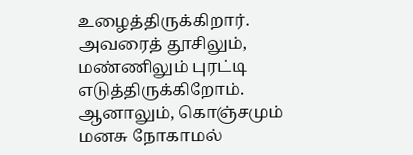உழைத்திருக்கிறார். அவரைத் தூசிலும், மண்ணிலும் புரட்டி எடுத்திருக்கிறோம். ஆனாலும், கொஞ்சமும் மனசு நோகாமல்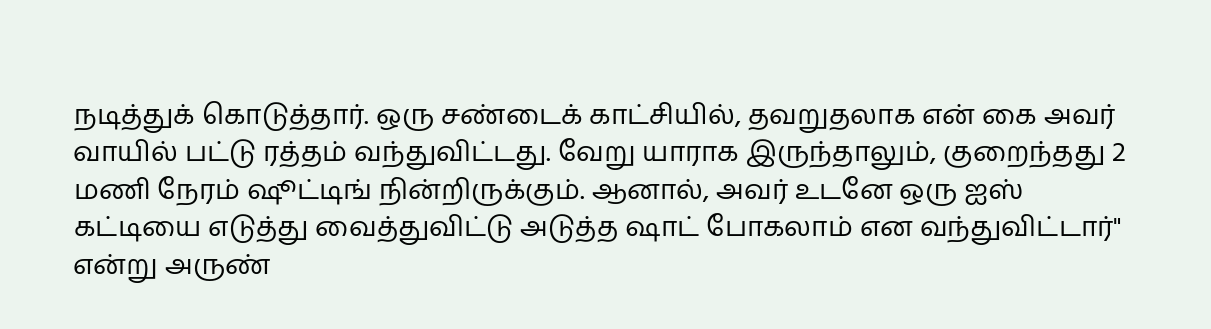நடித்துக் கொடுத்தார். ஒரு சண்டைக் காட்சியில், தவறுதலாக என் கை அவர் வாயில் பட்டு ரத்தம் வந்துவிட்டது. வேறு யாராக இருந்தாலும், குறைந்தது 2 மணி நேரம் ஷூட்டிங் நின்றிருக்கும். ஆனால், அவர் உடனே ஒரு ஐஸ் கட்டியை எடுத்து வைத்துவிட்டு அடுத்த ஷாட் போகலாம் என வந்துவிட்டார்" என்று அருண்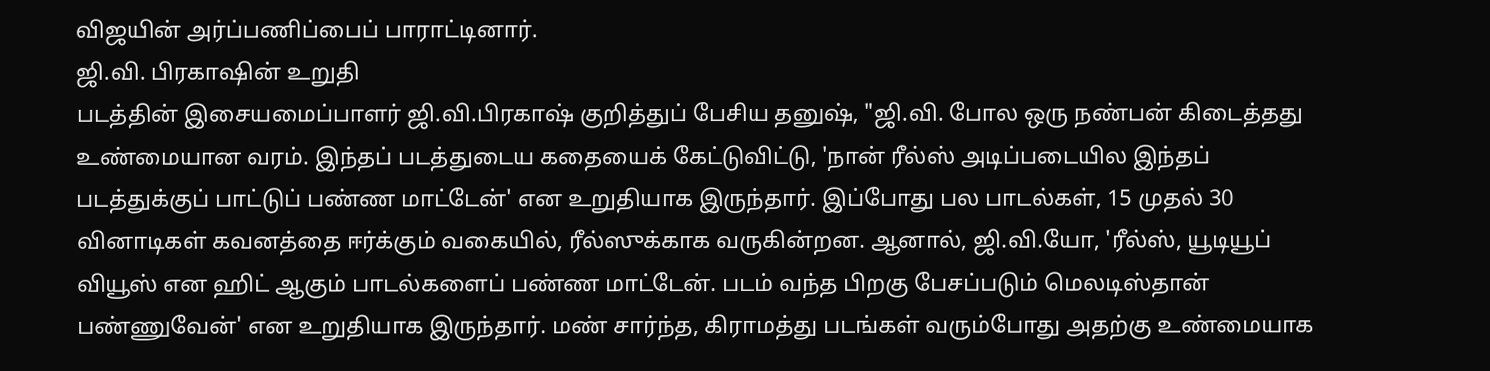விஜயின் அர்ப்பணிப்பைப் பாராட்டினார்.
ஜி.வி. பிரகாஷின் உறுதி
படத்தின் இசையமைப்பாளர் ஜி.வி.பிரகாஷ் குறித்துப் பேசிய தனுஷ், "ஜி.வி. போல ஒரு நண்பன் கிடைத்தது உண்மையான வரம். இந்தப் படத்துடைய கதையைக் கேட்டுவிட்டு, 'நான் ரீல்ஸ் அடிப்படையில இந்தப் படத்துக்குப் பாட்டுப் பண்ண மாட்டேன்' என உறுதியாக இருந்தார். இப்போது பல பாடல்கள், 15 முதல் 30 வினாடிகள் கவனத்தை ஈர்க்கும் வகையில், ரீல்ஸுக்காக வருகின்றன. ஆனால், ஜி.வி.யோ, 'ரீல்ஸ், யூடியூப் வியூஸ் என ஹிட் ஆகும் பாடல்களைப் பண்ண மாட்டேன். படம் வந்த பிறகு பேசப்படும் மெலடிஸ்தான் பண்ணுவேன்' என உறுதியாக இருந்தார். மண் சார்ந்த, கிராமத்து படங்கள் வரும்போது அதற்கு உண்மையாக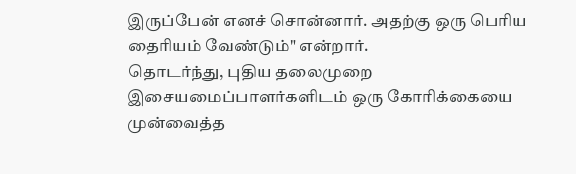இருப்பேன் எனச் சொன்னார். அதற்கு ஒரு பெரிய தைரியம் வேண்டும்" என்றார்.
தொடர்ந்து, புதிய தலைமுறை இசையமைப்பாளர்களிடம் ஒரு கோரிக்கையை முன்வைத்த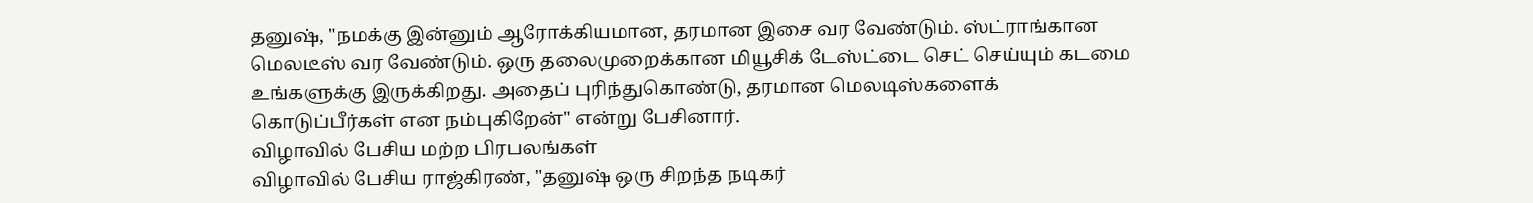தனுஷ், "நமக்கு இன்னும் ஆரோக்கியமான, தரமான இசை வர வேண்டும். ஸ்ட்ராங்கான மெலடீஸ் வர வேண்டும். ஒரு தலைமுறைக்கான மியூசிக் டேஸ்ட்டை செட் செய்யும் கடமை உங்களுக்கு இருக்கிறது. அதைப் புரிந்துகொண்டு, தரமான மெலடிஸ்களைக் கொடுப்பீர்கள் என நம்புகிறேன்" என்று பேசினார்.
விழாவில் பேசிய மற்ற பிரபலங்கள்
விழாவில் பேசிய ராஜ்கிரண், "தனுஷ் ஒரு சிறந்த நடிகர்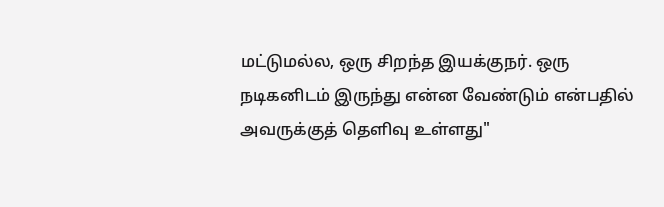மட்டுமல்ல, ஒரு சிறந்த இயக்குநர். ஒரு நடிகனிடம் இருந்து என்ன வேண்டும் என்பதில் அவருக்குத் தெளிவு உள்ளது"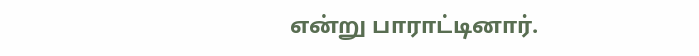என்று பாராட்டினார்.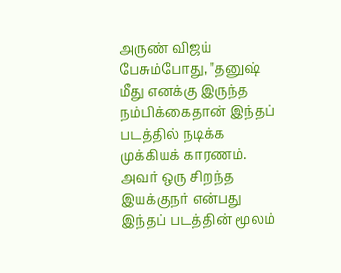அருண் விஜய் பேசும்போது, "தனுஷ் மீது எனக்கு இருந்த நம்பிக்கைதான் இந்தப் படத்தில் நடிக்க முக்கியக் காரணம். அவர் ஒரு சிறந்த இயக்குநர் என்பது இந்தப் படத்தின் மூலம்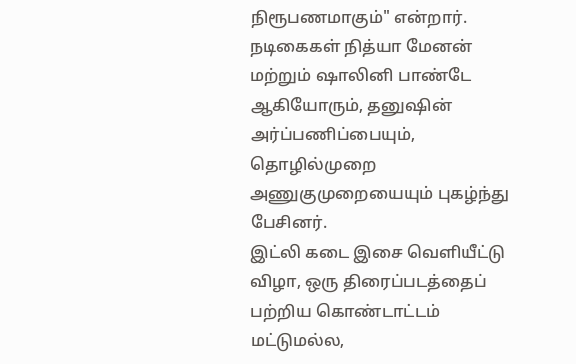நிரூபணமாகும்" என்றார். நடிகைகள் நித்யா மேனன் மற்றும் ஷாலினி பாண்டே ஆகியோரும், தனுஷின் அர்ப்பணிப்பையும், தொழில்முறை அணுகுமுறையையும் புகழ்ந்து பேசினர்.
இட்லி கடை இசை வெளியீட்டு விழா, ஒரு திரைப்படத்தைப் பற்றிய கொண்டாட்டம் மட்டுமல்ல,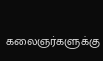கலைஞர்களுக்கு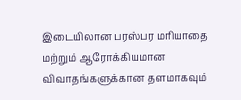இடையிலான பரஸ்பர மரியாதை மற்றும் ஆரோக்கியமான விவாதங்களுக்கான தளமாகவும்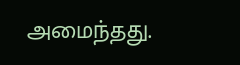அமைந்தது.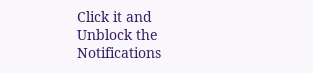Click it and Unblock the Notifications